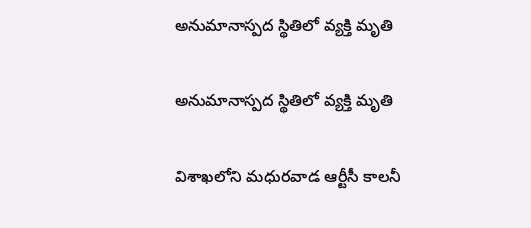అనుమానాస్పద స్థితిలో వ్యక్తి మృతి

అనుమానాస్పద స్థితిలో వ్యక్తి మృతి

విశాఖలోని మధురవాడ ఆర్టీసీ కాలనీ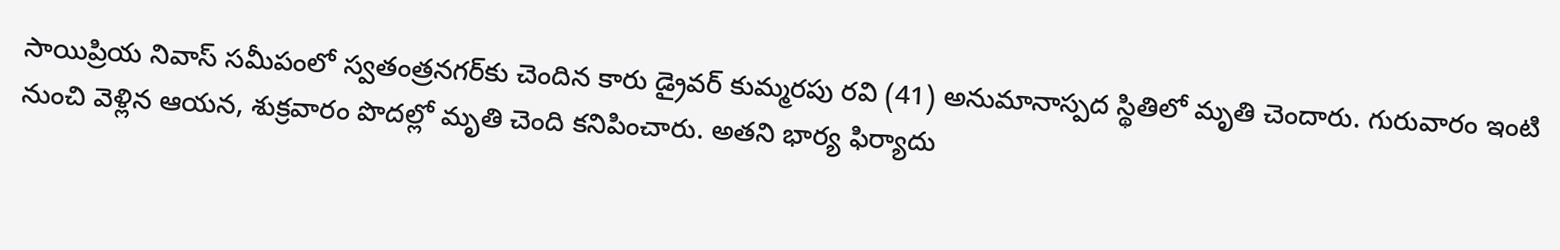సాయిప్రియ నివాస్ సమీపంలో స్వతంత్రనగర్‌కు చెందిన కారు డ్రైవర్ కుమ్మరపు రవి (41) అనుమానాస్పద స్థితిలో మృతి చెందారు. గురువారం ఇంటి నుంచి వెళ్లిన ఆయన, శుక్రవారం పొదల్లో మృతి చెంది కనిపించారు. అతని భార్య ఫిర్యాదు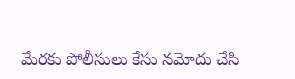మేరకు పోలీసులు కేసు నమోదు చేసి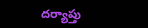దర్యాప్తు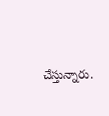చేస్తున్నారు.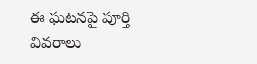ఈ ఘటనపై పూర్తి వివరాలు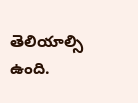తెలియాల్సి ఉంది.